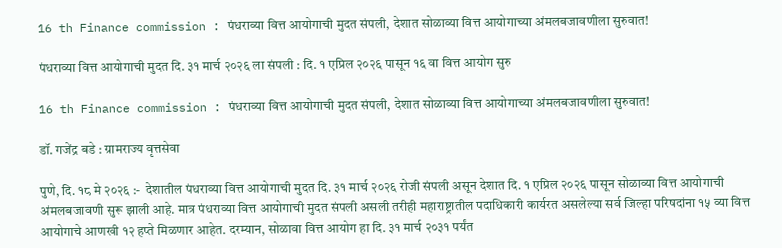16 th Finance commission : पंधराव्या वित्त आयोगाची मुदत संपली, देशात सोळाव्या वित्त आयोगाच्या अंमलबजावणीला सुरुवात!

पंधराव्या वित्त आयोगाची मुदत दि. ३१ मार्च २०२६ ला संपली : दि. १ एप्रिल २०२६ पासून १६ वा वित्त आयोग सुरु

16 th Finance commission : पंधराव्या वित्त आयोगाची मुदत संपली, देशात सोळाव्या वित्त आयोगाच्या अंमलबजावणीला सुरुवात!

डॉ. गजेंद्र बडे : ग्रामराज्य वृत्तसेवा

पुणे, दि. १८ मे २०२६ :-  देशातील पंधराव्या वित्त आयोगाची मुदत दि. ३१ मार्च २०२६ रोजी संपली असून देशात दि. १ एप्रिल २०२६ पासून सोळाव्या वित्त आयोगाची अंमलबजावणी सुरू झाली आहे. मात्र पंधराव्या वित्त आयोगाची मुदत संपली असली तरीही महाराष्ट्रातील पदाधिकारी कार्यरत असलेल्या सर्व जिल्हा परिषदांना १५ व्या वित्त आयोगाचे आणखी १२ हप्ते मिळणार आहेत. दरम्यान, सोळावा वित्त आयोग हा दि. ३१ मार्च २०३१ पर्यंत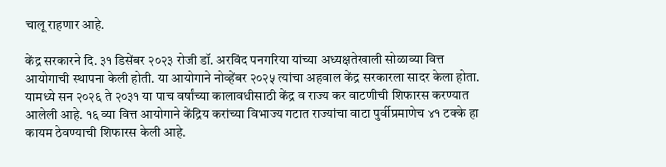चालू राहणार आहे.

केंद्र सरकारने दि. ३१ डिसेंबर २०२३ रोजी डॉ. अरविंद पनगरिया यांच्या अध्यक्षतेखाली सोळाव्या वित्त आयोगाची स्थापना केली होती. या आयोगाने नोव्हेंबर २०२५ त्यांचा अहवाल केंद्र सरकारला सादर केला होता. यामध्ये सन २०२६ ते २०३१ या पाच वर्षांच्या कालावधीसाठी केंद्र व राज्य कर वाटणीची शिफारस करण्यात आलेली आहे. १६ व्या वित्त आयोगाने केंद्रिय करांच्या विभाज्य गटात राज्यांचा वाटा पुर्वीप्रमाणेच ४१ टक्के हा कायम ठेवण्याची शिफारस केली आहे.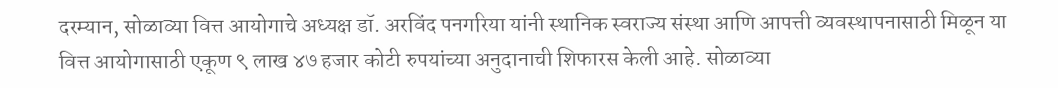दरम्यान, सोळाव्या वित्त आयोगाचे अध्यक्ष डॉ. अरविंद पनगरिया यांनी स्थानिक स्वराज्य संस्था आणि आपत्ती व्यवस्थापनासाठी मिळून या वित्त आयोगासाठी एकूण ९ लाख ४७ हजार कोटी रुपयांच्या अनुदानाची शिफारस केली आहे. सोळाव्या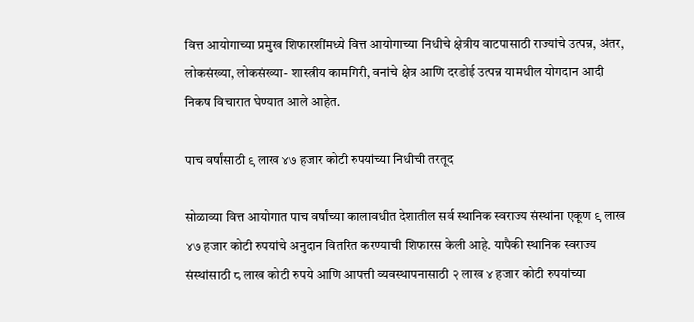वित्त आयोगाच्या प्रमुख शिफारशींमध्ये वित्त आयोगाच्या निधीचे क्षेत्रीय वाटपासाठी राज्यांचे उत्पन्न, अंतर, लोकसंख्या, लोकसंख्या- शास्त्रीय कामगिरी, वनांचे क्षेत्र आणि दरडोई उत्पन्न यामधील योगदान आदी निकष विचारात घेण्यात आले आहेत.

पाच वर्षांसाठी ९ लाख ४७ हजार कोटी रुपयांच्या निधीची तरतूद

सोळाव्या वित्त आयोगात पाच वर्षांच्या कालावधीत देशातील सर्व स्थानिक स्वराज्य संस्थांना एकूण ९ लाख ४७ हजार कोटी रुपयांचे अनुदान वितरित करण्याची शिफारस केली आहे. यापैकी स्थानिक स्वराज्य संस्थांसाठी ८ लाख कोटी रुपये आणि आपत्ती व्यवस्थापनासाठी २ लाख ४ हजार कोटी रुपयांच्या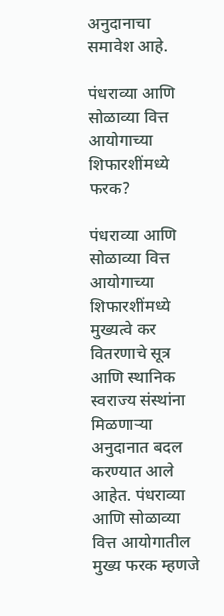अनुदानाचा समावेश आहे.

पंधराव्या आणि सोळाव्या वित्त आयोगाच्या शिफारशींमध्ये   फरक?

पंधराव्या आणि सोळाव्या वित्त आयोगाच्या शिफारशींमध्ये मुख्यत्वे कर वितरणाचे सूत्र आणि स्थानिक स्वराज्य संस्थांना मिळणाऱ्या अनुदानात बदल करण्यात आले आहेत. पंधराव्या आणि सोळाव्या वित्त आयोगातील मुख्य फरक म्हणजे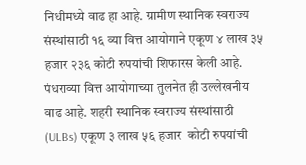निधीमध्ये वाढ हा आहे. ग्रामीण स्थानिक स्वराज्य संस्थांसाठी १६ व्या वित्त आयोगाने एकूण ४ लाख ३५ हजार २३६ कोटी रुपयांची शिफारस केली आहे. पंधराव्या वित्त आयोगाच्या तुलनेत ही उल्लेखनीय वाढ आहे. शहरी स्थानिक स्वराज्य संस्थांसाठी (ULBs) एकूण ३ लाख ५६ हजार  कोटी रुपयांची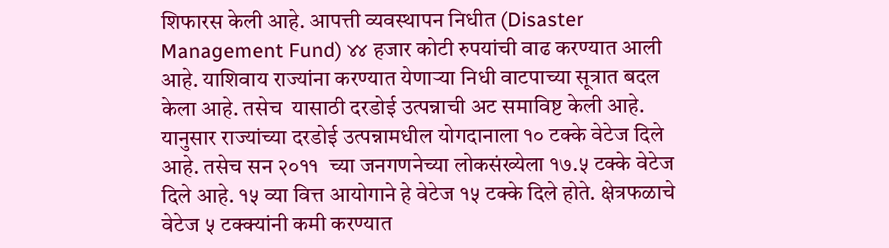शिफारस केली आहे. आपत्ती व्यवस्थापन निधीत (Disaster Management Fund) ४४ हजार कोटी रुपयांची वाढ करण्यात आली आहे. याशिवाय राज्यांना करण्यात येणाऱ्या निधी वाटपाच्या सूत्रात बदल केला आहे. तसेच  यासाठी दरडोई उत्पन्नाची अट समाविष्ट केली आहे. यानुसार राज्यांच्या दरडोई उत्पन्नामधील योगदानाला १० टक्के वेटेज दिले आहे. तसेच सन २०११  च्या जनगणनेच्या लोकसंख्येला १७.५ टक्के वेटेज दिले आहे. १५ व्या वित्त आयोगाने हे वेटेज १५ टक्के दिले होते. क्षेत्रफळाचे वेटेज ५ टक्क्यांनी कमी करण्यात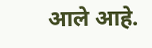आले आहे.